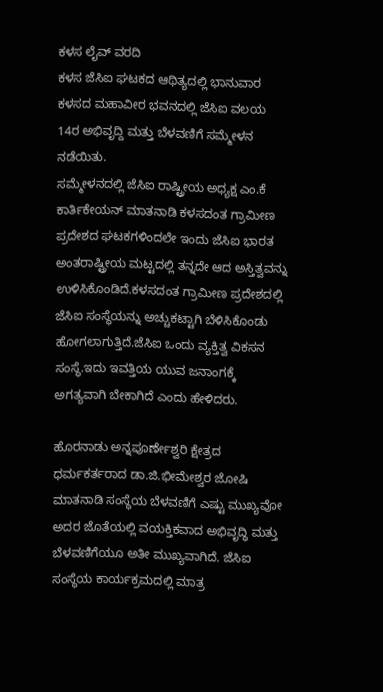ಕಳಸ ಲೈವ್ ವರದಿ
ಕಳಸ ಜೆಸಿಐ ಘಟಕದ ಆಥಿತ್ಯದಲ್ಲಿ ಭಾನುವಾರ ಕಳಸದ ಮಹಾವೀರ ಭವನದಲ್ಲಿ ಜೆಸಿಐ ವಲಯ 14ರ ಅಭಿವೃದ್ದಿ ಮತ್ತು ಬೆಳವಣಿಗೆ ಸಮ್ಮೇಳನ ನಡೆಯಿತು.
ಸಮ್ಮೇಳನದಲ್ಲಿ ಜೆಸಿಐ ರಾಷ್ಟ್ರೀಯ ಅಧ್ಯಕ್ಷ ಎಂ.ಕೆ ಕಾರ್ತಿಕೇಯನ್ ಮಾತನಾಡಿ ಕಳಸದಂತ ಗ್ರಾಮೀಣ ಪ್ರದೇಶದ ಘಟಕಗಳಿಂದಲೇ ಇಂದು ಜೆಸಿಐ ಭಾರತ ಅಂತರಾಷ್ಟ್ರೀಯ ಮಟ್ಟದಲ್ಲಿ ತನ್ನದೇ ಆದ ಅಸ್ತಿತ್ವವನ್ನು ಉಳಿಸಿಕೊಂಡಿದೆ.ಕಳಸದಂತ ಗ್ರಾಮೀಣ ಪ್ರದೇಶದಲ್ಲಿ ಜೆಸಿಐ ಸಂಸ್ಥೆಯನ್ನು ಅಚ್ಚುಕಟ್ಟಾಗಿ ಬೆಳಿಸಿಕೊಂಡು ಹೋಗಲಾಗುತ್ತಿದೆ.ಜೆಸಿಐ ಒಂದು ವ್ಯಕ್ತಿತ್ವ ವಿಕಸನ ಸಂಸ್ಥೆ.ಇದು ಇವತ್ತಿಯ ಯುವ ಜನಾಂಗಕ್ಕೆ ಅಗತ್ಯವಾಗಿ ಬೇಕಾಗಿದೆ ಎಂದು ಹೇಳಿದರು.

ಹೊರನಾಡು ಅನ್ನಪೂರ್ಣೇಶ್ವರಿ ಕ್ಷೇತ್ರದ ಧರ್ಮಕರ್ತರಾದ ಡಾ.ಜಿ.ಭೀಮೇಶ್ವರ ಜೋಷಿ ಮಾತನಾಡಿ ಸಂಸ್ಥೆಯ ಬೆಳವಣಿಗೆ ಎಷ್ಟು ಮುಖ್ಯವೋ ಅದರ ಜೊತೆಯಲ್ಲಿ ವಯಕ್ತಿಕವಾದ ಅಭಿವೃದ್ಧಿ ಮತ್ತು ಬೆಳವಣಿಗೆಯೂ ಅತೀ ಮುಖ್ಯವಾಗಿದೆ. ಜೆಸಿಐ ಸಂಸ್ಥೆಯ ಕಾರ್ಯಕ್ರಮದಲ್ಲಿ ಮಾತ್ರ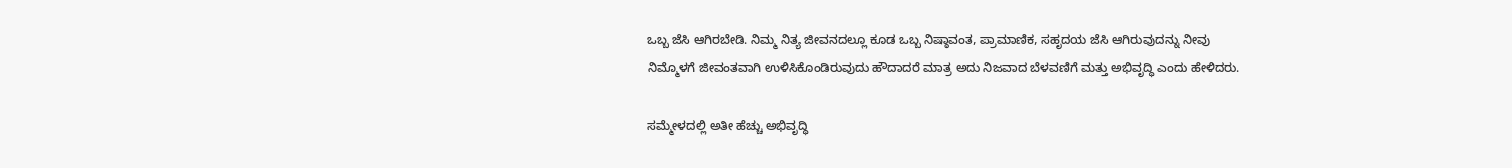ಒಬ್ಬ ಜೆಸಿ ಆಗಿರಬೇಡಿ. ನಿಮ್ಮ ನಿತ್ಯ ಜೀವನದಲ್ಲೂ ಕೂಡ ಒಬ್ಬ ನಿಷ್ಠಾವಂತ, ಪ್ರಾಮಾಣಿಕ, ಸಹೃದಯ ಜೆಸಿ ಆಗಿರುವುದನ್ನು ನೀವು ನಿಮ್ಮೊಳಗೆ ಜೀವಂತವಾಗಿ ಉಳಿಸಿಕೊಂಡಿರುವುದು ಹೌದಾದರೆ ಮಾತ್ರ ಅದು ನಿಜವಾದ ಬೆಳವಣಿಗೆ ಮತ್ತು ಅಭಿವೃದ್ಧಿ ಎಂದು ಹೇಳಿದರು.

ಸಮ್ಮೇಳದಲ್ಲಿ ಅತೀ ಹೆಚ್ಚು ಅಭಿವೃದ್ಧಿ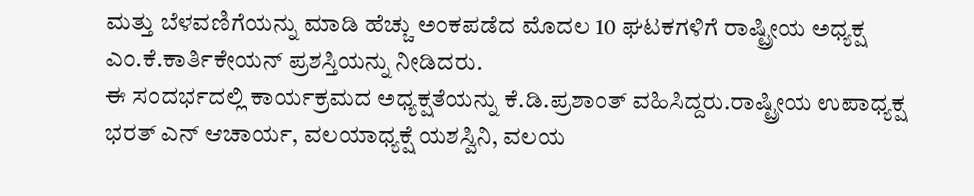ಮತ್ತು ಬೆಳವಣಿಗೆಯನ್ನು ಮಾಡಿ ಹೆಚ್ಚು ಅಂಕಪಡೆದ ಮೊದಲ 10 ಘಟಕಗಳಿಗೆ ರಾಷ್ಟ್ರೀಯ ಅಧ್ಯಕ್ಷ ಎಂ.ಕೆ.ಕಾರ್ತಿಕೇಯನ್ ಪ್ರಶಸ್ತಿಯನ್ನು ನೀಡಿದರು.
ಈ ಸಂದರ್ಭದಲ್ಲಿ ಕಾರ್ಯಕ್ರಮದ ಅಧ್ಯಕ್ಷತೆಯನ್ನು ಕೆ.ಡಿ.ಪ್ರಶಾಂತ್ ವಹಿಸಿದ್ದರು.ರಾಷ್ಟ್ರೀಯ ಉಪಾಧ್ಯಕ್ಷ ಭರತ್ ಎನ್ ಆಚಾರ್ಯ, ವಲಯಾಧ್ಯಕ್ಷೆ ಯಶಸ್ವಿನಿ, ವಲಯ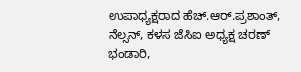ಉಪಾಧ್ಯಕ್ಷರಾದ ಹೆಚ್.ಆರ್.ಪ್ರಶಾಂತ್, ನೆಲ್ಸನ್, ಕಳಸ ಜೆಸಿಐ ಅಧ್ಯಕ್ಷ ಚರಣ್ ಭಂಡಾರಿ,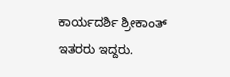ಕಾರ್ಯದರ್ಶಿ ಶ್ರೀಕಾಂತ್ ಇತರರು ಇದ್ದರು.